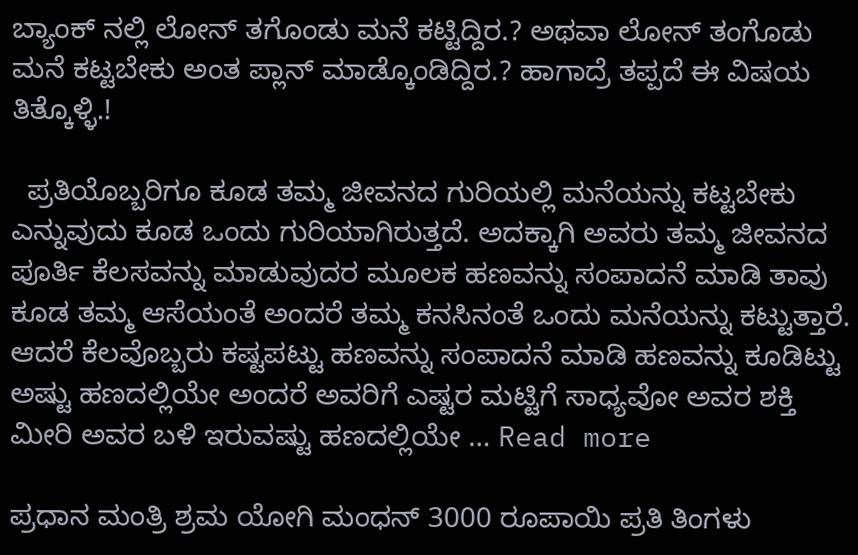ಬ್ಯಾಂಕ್ ನಲ್ಲಿ ಲೋನ್ ತಗೊಂಡು ಮನೆ ಕಟ್ಟಿದ್ದಿರ.? ಅಥವಾ ಲೋನ್ ತಂಗೊಡು ಮನೆ ಕಟ್ಟಬೇಕು ಅಂತ ಪ್ಲಾನ್ ಮಾಡ್ಕೊಂಡಿದ್ದಿರ.? ಹಾಗಾದ್ರೆ ತಪ್ಪದೆ ಈ ವಿಷಯ ತಿತ್ಕೊಳ್ಳಿ.!

  ಪ್ರತಿಯೊಬ್ಬರಿಗೂ ಕೂಡ ತಮ್ಮ ಜೀವನದ ಗುರಿಯಲ್ಲಿ ಮನೆಯನ್ನು ಕಟ್ಟಬೇಕು ಎನ್ನುವುದು ಕೂಡ ಒಂದು ಗುರಿಯಾಗಿರುತ್ತದೆ. ಅದಕ್ಕಾಗಿ ಅವರು ತಮ್ಮ ಜೀವನದ ಪೂರ್ತಿ ಕೆಲಸವನ್ನು ಮಾಡುವುದರ ಮೂಲಕ ಹಣವನ್ನು ಸಂಪಾದನೆ ಮಾಡಿ ತಾವು ಕೂಡ ತಮ್ಮ ಆಸೆಯಂತೆ ಅಂದರೆ ತಮ್ಮ ಕನಸಿನಂತೆ ಒಂದು ಮನೆಯನ್ನು ಕಟ್ಟುತ್ತಾರೆ. ಆದರೆ ಕೆಲವೊಬ್ಬರು ಕಷ್ಟಪಟ್ಟು ಹಣವನ್ನು ಸಂಪಾದನೆ ಮಾಡಿ ಹಣವನ್ನು ಕೂಡಿಟ್ಟು ಅಷ್ಟು ಹಣದಲ್ಲಿಯೇ ಅಂದರೆ ಅವರಿಗೆ ಎಷ್ಟರ ಮಟ್ಟಿಗೆ ಸಾಧ್ಯವೋ ಅವರ ಶಕ್ತಿ ಮೀರಿ ಅವರ ಬಳಿ ಇರುವಷ್ಟು ಹಣದಲ್ಲಿಯೇ … Read more

ಪ್ರಧಾನ ಮಂತ್ರಿ ಶ್ರಮ ಯೋಗಿ ಮಂಧನ್ 3000 ರೂಪಾಯಿ ಪ್ರತಿ ತಿಂಗಳು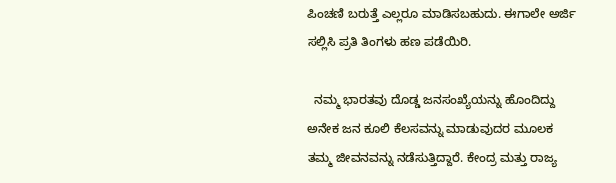ಪಿಂಚಣಿ ಬರುತ್ತೆ ಎಲ್ಲರೂ ಮಾಡಿಸಬಹುದು. ಈಗಾಲೇ ಅರ್ಜಿ ಸಲ್ಲಿಸಿ ಪ್ರತಿ ತಿಂಗಳು ಹಣ ಪಡೆಯಿರಿ.

  ನಮ್ಮ ಭಾರತವು ದೊಡ್ಡ ಜನಸಂಖ್ಯೆಯನ್ನು ಹೊಂದಿದ್ದು ಅನೇಕ ಜನ ಕೂಲಿ ಕೆಲಸವನ್ನು ಮಾಡುವುದರ ಮೂಲಕ ತಮ್ಮ ಜೀವನವನ್ನು ನಡೆಸುತ್ತಿದ್ದಾರೆ. ಕೇಂದ್ರ ಮತ್ತು ರಾಜ್ಯ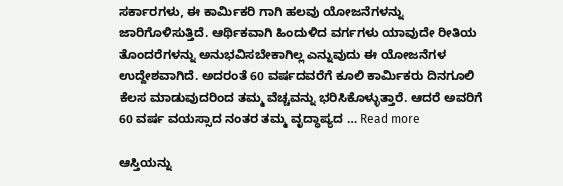ಸರ್ಕಾರಗಳು, ಈ ಕಾರ್ಮಿಕರಿ ಗಾಗಿ ಹಲವು ಯೋಜನೆಗಳನ್ನು ಜಾರಿಗೊಳಿಸುತ್ತಿದೆ. ಆರ್ಥಿಕವಾಗಿ ಹಿಂದುಳಿದ ವರ್ಗಗಳು ಯಾವುದೇ ರೀತಿಯ ತೊಂದರೆಗಳನ್ನು ಅನುಭವಿಸಬೇಕಾಗಿಲ್ಲ ಎನ್ನುವುದು ಈ ಯೋಜನೆಗಳ ಉದ್ದೇಶವಾಗಿದೆ. ಅದರಂತೆ 60 ವರ್ಷದವರೆಗೆ ಕೂಲಿ ಕಾರ್ಮಿಕರು ದಿನಗೂಲಿ ಕೆಲಸ ಮಾಡುವುದರಿಂದ ತಮ್ಮ ವೆಚ್ಚವನ್ನು ಭರಿಸಿಕೊಳ್ಳುತ್ತಾರೆ. ಆದರೆ ಅವರಿಗೆ 60 ವರ್ಷ ವಯಸ್ಸಾದ ನಂತರ ತಮ್ಮ ವೃದ್ಧಾಪ್ಯದ … Read more

ಆಸ್ತಿಯನ್ನು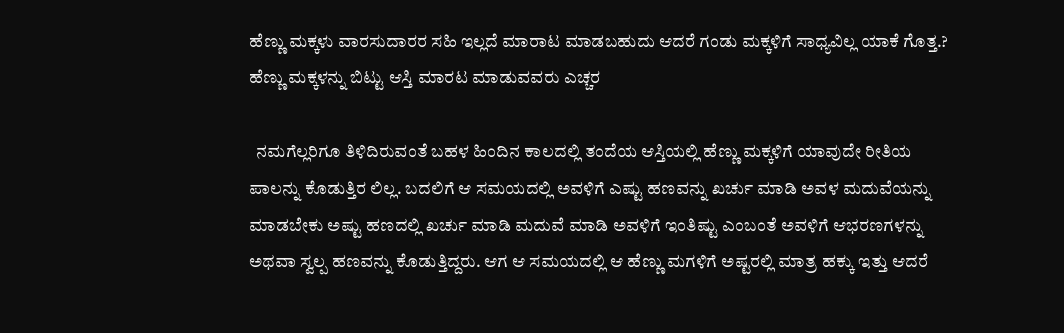ಹೆಣ್ಣು ಮಕ್ಕಳು ವಾರಸುದಾರರ ಸಹಿ ಇಲ್ಲದೆ ಮಾರಾಟ ಮಾಡಬಹುದು ಆದರೆ ಗಂಡು ಮಕ್ಕಳಿಗೆ ಸಾಧ್ಯವಿಲ್ಲ ಯಾಕೆ ಗೊತ್ತ.? ಹೆಣ್ಣು ಮಕ್ಕಳನ್ನು ಬಿಟ್ಟು ಆಸ್ತಿ ಮಾರಟ ಮಾಡುವವರು ಎಚ್ಚರ

  ನಮಗೆಲ್ಲರಿಗೂ ತಿಳಿದಿರುವಂತೆ ಬಹಳ ಹಿಂದಿನ ಕಾಲದಲ್ಲಿ ತಂದೆಯ ಆಸ್ತಿಯಲ್ಲಿ ಹೆಣ್ಣು ಮಕ್ಕಳಿಗೆ ಯಾವುದೇ ರೀತಿಯ ಪಾಲನ್ನು ಕೊಡುತ್ತಿರ ಲಿಲ್ಲ. ಬದಲಿಗೆ ಆ ಸಮಯದಲ್ಲಿ ಅವಳಿಗೆ ಎಷ್ಟು ಹಣವನ್ನು ಖರ್ಚು ಮಾಡಿ ಅವಳ ಮದುವೆಯನ್ನು ಮಾಡಬೇಕು ಅಷ್ಟು ಹಣದಲ್ಲಿ ಖರ್ಚು ಮಾಡಿ ಮದುವೆ ಮಾಡಿ ಅವಳಿಗೆ ಇಂತಿಷ್ಟು ಎಂಬಂತೆ ಅವಳಿಗೆ ಆಭರಣಗಳನ್ನು ಅಥವಾ ಸ್ವಲ್ಪ ಹಣವನ್ನು ಕೊಡುತ್ತಿದ್ದರು. ಆಗ ಆ ಸಮಯದಲ್ಲಿ ಆ ಹೆಣ್ಣು ಮಗಳಿಗೆ ಅಷ್ಟರಲ್ಲಿ ಮಾತ್ರ ಹಕ್ಕು ಇತ್ತು ಆದರೆ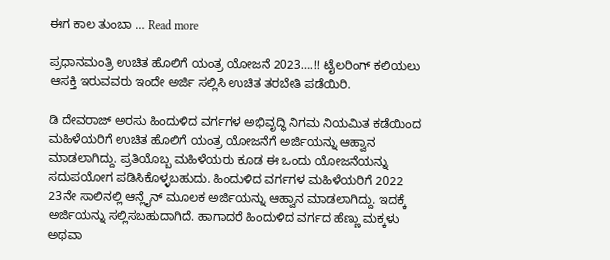ಈಗ ಕಾಲ ತುಂಬಾ … Read more

ಪ್ರಧಾನಮಂತ್ರಿ ಉಚಿತ ಹೊಲಿಗೆ ಯಂತ್ರ ಯೋಜನೆ 2023….!! ಟೈಲರಿಂಗ್ ಕಲಿಯಲು ಆಸಕ್ತಿ ಇರುವವರು ಇಂದೇ ಅರ್ಜಿ ಸಲ್ಲಿಸಿ ಉಚಿತ ತರಬೇತಿ ಪಡೆಯಿರಿ.

ಡಿ ದೇವರಾಜ್ ಅರಸು ಹಿಂದುಳಿದ ವರ್ಗಗಳ ಅಭಿವೃದ್ಧಿ ನಿಗಮ ನಿಯಮಿತ ಕಡೆಯಿಂದ ಮಹಿಳೆಯರಿಗೆ ಉಚಿತ ಹೊಲಿಗೆ ಯಂತ್ರ ಯೋಜನೆಗೆ ಅರ್ಜಿಯನ್ನು ಆಹ್ವಾನ ಮಾಡಲಾಗಿದ್ದು. ಪ್ರತಿಯೊಬ್ಬ ಮಹಿಳೆಯರು ಕೂಡ ಈ ಒಂದು ಯೋಜನೆಯನ್ನು ಸದುಪಯೋಗ ಪಡಿಸಿಕೊಳ್ಳಬಹುದು. ಹಿಂದುಳಿದ ವರ್ಗಗಳ ಮಹಿಳೆಯರಿಗೆ 2022 23ನೇ ಸಾಲಿನಲ್ಲಿ ಆನ್ಲೈನ್ ಮೂಲಕ ಅರ್ಜಿಯನ್ನು ಆಹ್ವಾನ ಮಾಡಲಾಗಿದ್ದು. ಇದಕ್ಕೆ ಅರ್ಜಿಯನ್ನು ಸಲ್ಲಿಸಬಹುದಾಗಿದೆ. ಹಾಗಾದರೆ ಹಿಂದುಳಿದ ವರ್ಗದ ಹೆಣ್ಣು ಮಕ್ಕಳು ಅಥವಾ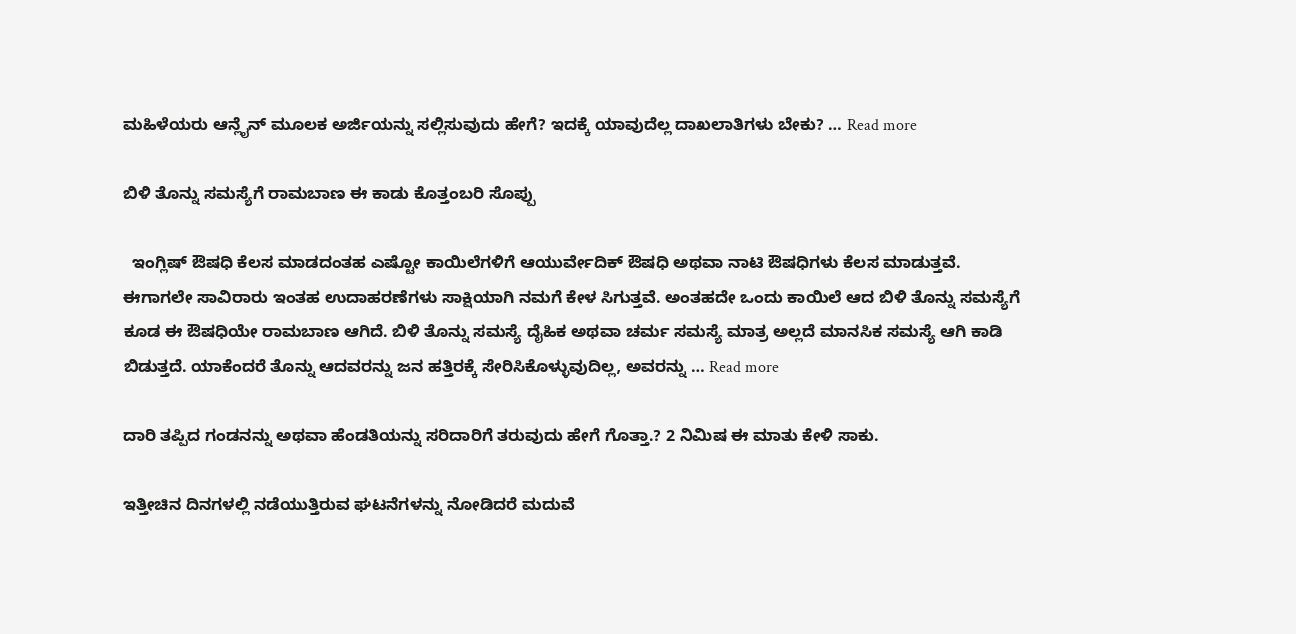ಮಹಿಳೆಯರು ಆನ್ಲೈನ್ ಮೂಲಕ ಅರ್ಜಿಯನ್ನು ಸಲ್ಲಿಸುವುದು ಹೇಗೆ? ಇದಕ್ಕೆ ಯಾವುದೆಲ್ಲ ದಾಖಲಾತಿಗಳು ಬೇಕು? … Read more

ಬಿಳಿ ತೊನ್ನು ಸಮಸ್ಯೆಗೆ ರಾಮಬಾಣ ಈ ಕಾಡು ಕೊತ್ತಂಬರಿ ಸೊಪ್ಪು

  ಇಂಗ್ಲಿಷ್ ಔಷಧಿ ಕೆಲಸ ಮಾಡದಂತಹ ಎಷ್ಟೋ ಕಾಯಿಲೆಗಳಿಗೆ ಆಯುರ್ವೇದಿಕ್ ಔಷಧಿ ಅಥವಾ ನಾಟಿ ಔಷಧಿಗಳು ಕೆಲಸ ಮಾಡುತ್ತವೆ. ಈಗಾಗಲೇ ಸಾವಿರಾರು ಇಂತಹ ಉದಾಹರಣೆಗಳು ಸಾಕ್ಷಿಯಾಗಿ ನಮಗೆ ಕೇಳ ಸಿಗುತ್ತವೆ. ಅಂತಹದೇ ಒಂದು ಕಾಯಿಲೆ ಆದ ಬಿಳಿ ತೊನ್ನು ಸಮಸ್ಯೆಗೆ ಕೂಡ ಈ ಔಷಧಿಯೇ ರಾಮಬಾಣ ಆಗಿದೆ. ಬಿಳಿ ತೊನ್ನು ಸಮಸ್ಯೆ ದೈಹಿಕ ಅಥವಾ ಚರ್ಮ ಸಮಸ್ಯೆ ಮಾತ್ರ ಅಲ್ಲದೆ ಮಾನಸಿಕ ಸಮಸ್ಯೆ ಆಗಿ ಕಾಡಿ ಬಿಡುತ್ತದೆ. ಯಾಕೆಂದರೆ ತೊನ್ನು ಆದವರನ್ನು ಜನ ಹತ್ತಿರಕ್ಕೆ ಸೇರಿಸಿಕೊಳ್ಳುವುದಿಲ್ಲ, ಅವರನ್ನು … Read more

ದಾರಿ ತಪ್ಪಿದ ಗಂಡನನ್ನು ಅಥವಾ ಹೆಂಡತಿಯನ್ನು ಸರಿದಾರಿಗೆ ತರುವುದು ಹೇಗೆ ಗೊತ್ತಾ.? 2 ನಿಮಿಷ ಈ ಮಾತು ಕೇಳಿ ಸಾಕು.

ಇತ್ತೀಚಿನ ದಿನಗಳಲ್ಲಿ ನಡೆಯುತ್ತಿರುವ ಘಟನೆಗಳನ್ನು ನೋಡಿದರೆ ಮದುವೆ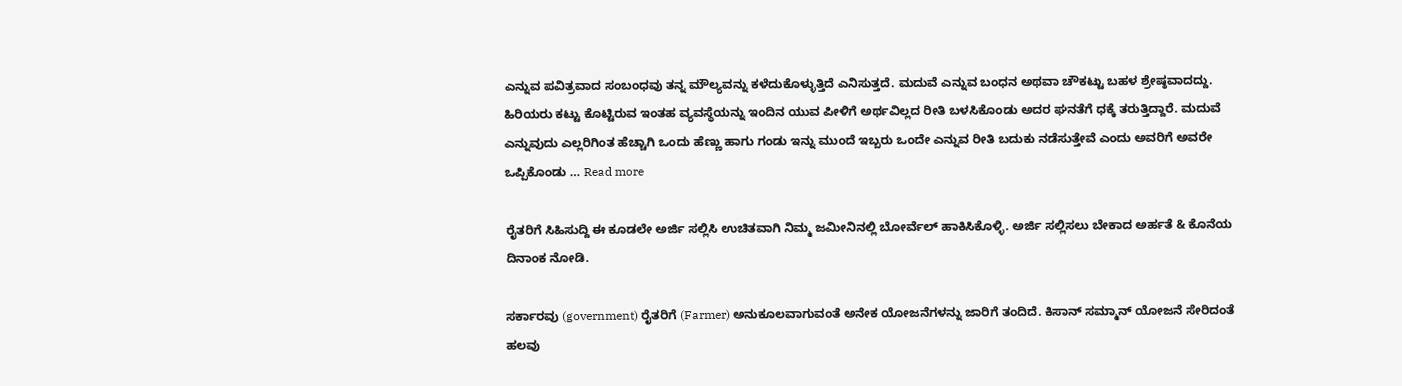ಎನ್ನುವ ಪವಿತ್ರವಾದ ಸಂಬಂಧವು ತನ್ನ ಮೌಲ್ಯವನ್ನು ಕಳೆದುಕೊಳ್ಳುತ್ತಿದೆ ಎನಿಸುತ್ತದೆ. ಮದುವೆ ಎನ್ನುವ ಬಂಧನ ಅಥವಾ ಚೌಕಟ್ಟು ಬಹಳ ಶ್ರೇಷ್ಠವಾದದ್ದು. ಹಿರಿಯರು ಕಟ್ಟು ಕೊಟ್ಟಿರುವ ಇಂತಹ ವ್ಯವಸ್ಥೆಯನ್ನು ಇಂದಿನ ಯುವ ಪೀಳಿಗೆ ಅರ್ಥವಿಲ್ಲದ ರೀತಿ ಬಳಸಿಕೊಂಡು ಅದರ ಘನತೆಗೆ ಧಕ್ಕೆ ತರುತ್ತಿದ್ದಾರೆ. ಮದುವೆ ಎನ್ನುವುದು ಎಲ್ಲರಿಗಿಂತ ಹೆಚ್ಚಾಗಿ ಒಂದು ಹೆಣ್ಣು ಹಾಗು ಗಂಡು ಇನ್ನು ಮುಂದೆ ಇಬ್ಬರು ಒಂದೇ ಎನ್ನುವ ರೀತಿ ಬದುಕು ನಡೆಸುತ್ತೇವೆ ಎಂದು ಅವರಿಗೆ ಅವರೇ ಒಪ್ಪಿಕೊಂಡು … Read more

ರೈತರಿಗೆ ಸಿಹಿಸುದ್ದಿ ಈ ಕೂಡಲೇ ಅರ್ಜಿ ಸಲ್ಲಿಸಿ ಉಚಿತವಾಗಿ ನಿಮ್ಮ ಜಮೀನಿನಲ್ಲಿ ಬೋರ್ವೆಲ್ ಹಾಕಿಸಿಕೊಳ್ಳಿ. ಅರ್ಜಿ ಸಲ್ಲಿಸಲು ಬೇಕಾದ ಅರ್ಹತೆ & ಕೊನೆಯ ದಿನಾಂಕ ನೋಡಿ.

ಸರ್ಕಾರವು (government) ರೈತರಿಗೆ (Farmer) ಅನುಕೂಲವಾಗುವಂತೆ ಅನೇಕ ಯೋಜನೆಗಳನ್ನು ಜಾರಿಗೆ ತಂದಿದೆ. ಕಿಸಾನ್ ಸಮ್ಮಾನ್ ಯೋಜನೆ ಸೇರಿದಂತೆ ಹಲವು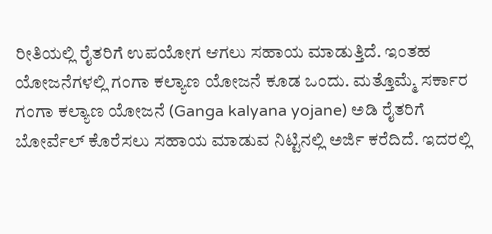ರೀತಿಯಲ್ಲಿ ರೈತರಿಗೆ ಉಪಯೋಗ ಆಗಲು ಸಹಾಯ ಮಾಡುತ್ತಿದೆ. ಇಂತಹ ಯೋಜನೆಗಳಲ್ಲಿ ಗಂಗಾ ಕಲ್ಯಾಣ ಯೋಜನೆ ಕೂಡ ಒಂದು. ಮತ್ತೊಮ್ಮೆ ಸರ್ಕಾರ ಗಂಗಾ ಕಲ್ಯಾಣ ಯೋಜನೆ (Ganga kalyana yojane) ಅಡಿ ರೈತರಿಗೆ ಬೋರ್ವೆಲ್ ಕೊರೆಸಲು ಸಹಾಯ ಮಾಡುವ ನಿಟ್ಟಿನಲ್ಲಿ ಅರ್ಜಿ ಕರೆದಿದೆ. ಇದರಲ್ಲಿ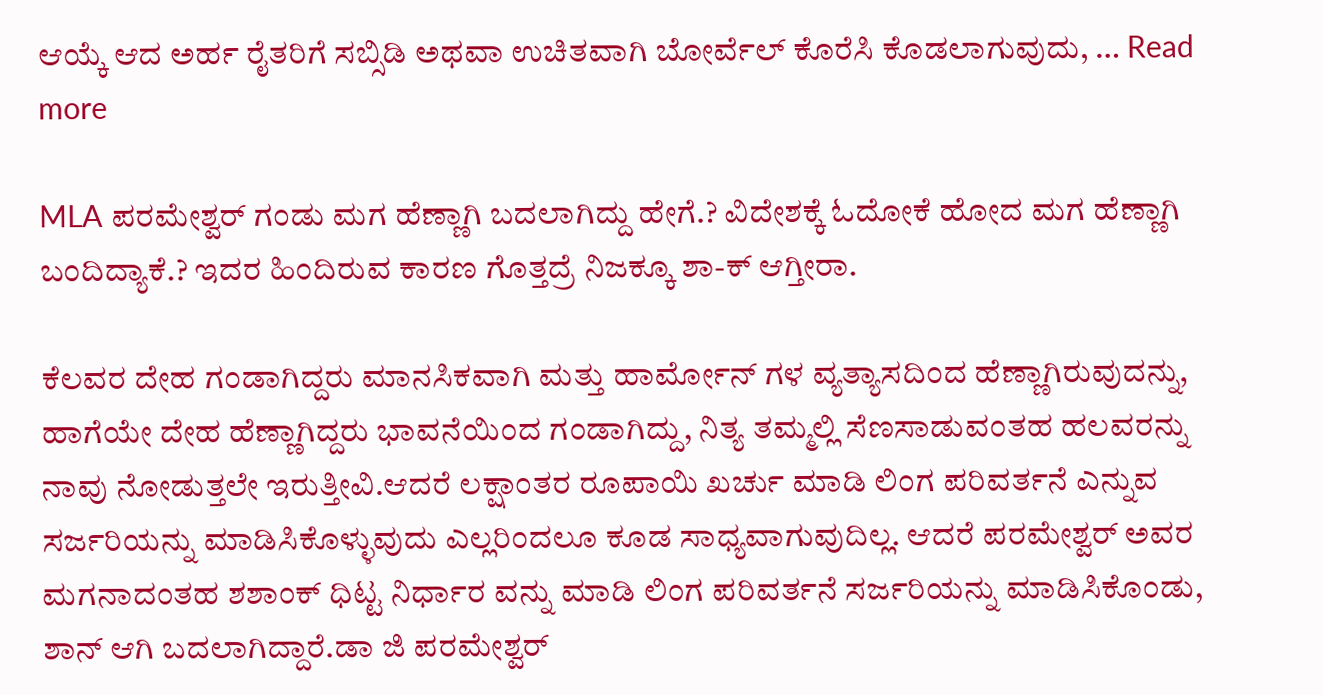ಆಯ್ಕೆ ಆದ ಅರ್ಹ ರೈತರಿಗೆ ಸಬ್ಸಿಡಿ ಅಥವಾ ಉಚಿತವಾಗಿ ಬೋರ್ವೆಲ್ ಕೊರೆಸಿ ಕೊಡಲಾಗುವುದು, … Read more

MLA ಪರಮೇಶ್ವರ್ ಗಂಡು ಮಗ ಹೆಣ್ಣಾಗಿ ಬದಲಾಗಿದ್ದು ಹೇಗೆ.? ವಿದೇಶಕ್ಕೆ ಓದೋಕೆ ಹೋದ ಮಗ ಹೆಣ್ಣಾಗಿ ಬಂದಿದ್ಯಾಕೆ.? ಇದರ ಹಿಂದಿರುವ ಕಾರಣ ಗೊತ್ತದ್ರೆ ನಿಜಕ್ಕೂ ಶಾ-ಕ್ ಆಗ್ತೀರಾ.

ಕೆಲವರ ದೇಹ ಗಂಡಾಗಿದ್ದರು ಮಾನಸಿಕವಾಗಿ ಮತ್ತು ಹಾರ್ಮೋನ್ ಗಳ ವ್ಯತ್ಯಾಸದಿಂದ ಹೆಣ್ಣಾಗಿರುವುದನ್ನು, ಹಾಗೆಯೇ ದೇಹ ಹೆಣ್ಣಾಗಿದ್ದರು ಭಾವನೆಯಿಂದ ಗಂಡಾಗಿದ್ದು, ನಿತ್ಯ ತಮ್ಮಲ್ಲಿ ಸೆಣಸಾಡುವಂತಹ ಹಲವರನ್ನು ನಾವು ನೋಡುತ್ತಲೇ ಇರುತ್ತೀವಿ.ಆದರೆ ಲಕ್ಷಾಂತರ ರೂಪಾಯಿ ಖರ್ಚು ಮಾಡಿ ಲಿಂಗ ಪರಿವರ್ತನೆ ಎನ್ನುವ ಸರ್ಜರಿಯನ್ನು ಮಾಡಿಸಿಕೊಳ್ಳುವುದು ಎಲ್ಲರಿಂದಲೂ ಕೂಡ ಸಾಧ್ಯವಾಗುವುದಿಲ್ಲ. ಆದರೆ ಪರಮೇಶ್ವರ್ ಅವರ ಮಗನಾದಂತಹ ಶಶಾಂಕ್ ಧಿಟ್ಟ ನಿರ್ಧಾರ ವನ್ನು ಮಾಡಿ ಲಿಂಗ ಪರಿವರ್ತನೆ ಸರ್ಜರಿಯನ್ನು ಮಾಡಿಸಿಕೊಂಡು, ಶಾನ್ ಆಗಿ ಬದಲಾಗಿದ್ದಾರೆ.ಡಾ ಜಿ ಪರಮೇಶ್ವರ್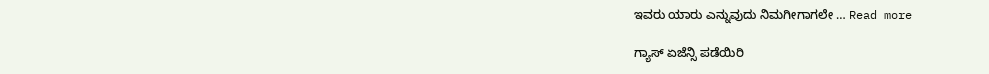ಇವರು ಯಾರು ಎನ್ನುವುದು ನಿಮಗೀಗಾಗಲೇ … Read more

ಗ್ಯಾಸ್ ಏಜೆನ್ಸಿ ಪಡೆಯಿರಿ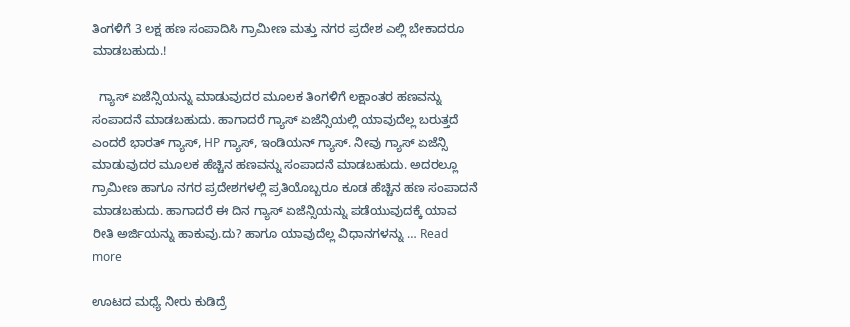ತಿಂಗಳಿಗೆ 3 ಲಕ್ಷ ಹಣ ಸಂಪಾದಿಸಿ ಗ್ರಾಮೀಣ ಮತ್ತು ನಗರ ಪ್ರದೇಶ ಎಲ್ಲಿ ಬೇಕಾದರೂ ಮಾಡಬಹುದು.!

  ಗ್ಯಾಸ್ ಏಜೆನ್ಸಿಯನ್ನು ಮಾಡುವುದರ ಮೂಲಕ ತಿಂಗಳಿಗೆ ಲಕ್ಷಾಂತರ ಹಣವನ್ನು ಸಂಪಾದನೆ ಮಾಡಬಹುದು. ಹಾಗಾದರೆ ಗ್ಯಾಸ್ ಏಜೆನ್ಸಿಯಲ್ಲಿ ಯಾವುದೆಲ್ಲ ಬರುತ್ತದೆ ಎಂದರೆ ಭಾರತ್ ಗ್ಯಾಸ್, HP ಗ್ಯಾಸ್, ಇಂಡಿಯನ್ ಗ್ಯಾಸ್. ನೀವು ಗ್ಯಾಸ್ ಏಜೆನ್ಸಿ ಮಾಡುವುದರ ಮೂಲಕ ಹೆಚ್ಚಿನ ಹಣವನ್ನು ಸಂಪಾದನೆ ಮಾಡಬಹುದು. ಅದರಲ್ಲೂ ಗ್ರಾಮೀಣ ಹಾಗೂ ನಗರ ಪ್ರದೇಶಗಳಲ್ಲಿ ಪ್ರತಿಯೊಬ್ಬರೂ ಕೂಡ ಹೆಚ್ಚಿನ ಹಣ ಸಂಪಾದನೆ ಮಾಡಬಹುದು. ಹಾಗಾದರೆ ಈ ದಿನ ಗ್ಯಾಸ್ ಏಜೆನ್ಸಿಯನ್ನು ಪಡೆಯುವುದಕ್ಕೆ ಯಾವ ರೀತಿ ಅರ್ಜಿಯನ್ನು ಹಾಕುವು.ದು? ಹಾಗೂ ಯಾವುದೆಲ್ಲ ವಿಧಾನಗಳನ್ನು … Read more

ಊಟದ ಮಧ್ಯೆ ನೀರು ಕುಡಿದ್ರೆ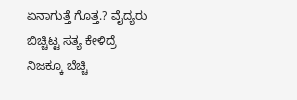ಏನಾಗುತ್ತೆ ಗೊತ್ತ.? ವೈದ್ಯರು ಬಿಚ್ಚಿಟ್ಟ ಸತ್ಯ ಕೇಳಿದ್ರೆ ನಿಜಕ್ಕೂ ಬೆಚ್ಚಿ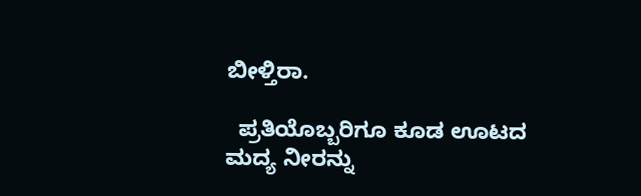ಬೀಳ್ತಿರಾ.

  ಪ್ರತಿಯೊಬ್ಬರಿಗೂ ಕೂಡ ಊಟದ ಮದ್ಯ ನೀರನ್ನು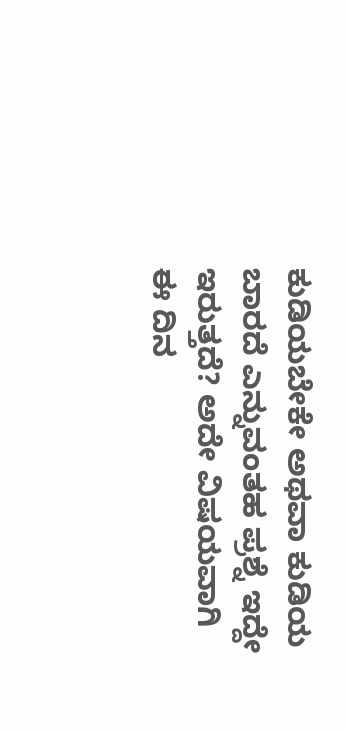ಕುಡಿಯಬೇಕೇ ಅಥವಾ ಕುಡಿಯ ಬಾರದೆ ಎನ್ನುವಂತಹ ಪ್ರಶ್ನೆ ಇದ್ದೇ ಇರುತ್ತದೆ? ಅದೇ ವಿಷಯವಾಗಿ ಈ ದಿನ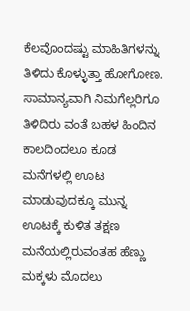ಕೆಲವೊಂದಷ್ಟು ಮಾಹಿತಿಗಳನ್ನು ತಿಳಿದು ಕೊಳ್ಳುತ್ತಾ ಹೋಗೋಣ. ಸಾಮಾನ್ಯವಾಗಿ ನಿಮಗೆಲ್ಲರಿಗೂ ತಿಳಿದಿರು ವಂತೆ ಬಹಳ ಹಿಂದಿನ ಕಾಲದಿಂದಲೂ ಕೂಡ ಮನೆಗಳಲ್ಲಿ ಊಟ ಮಾಡುವುದಕ್ಕೂ ಮುನ್ನ ಊಟಕ್ಕೆ ಕುಳಿತ ತಕ್ಷಣ ಮನೆಯಲ್ಲಿರುವಂತಹ ಹೆಣ್ಣು ಮಕ್ಕಳು ಮೊದಲು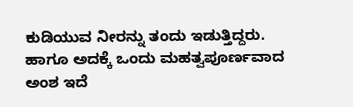ಕುಡಿಯುವ ನೀರನ್ನು ತಂದು ಇಡುತ್ತಿದ್ದರು. ಹಾಗೂ ಅದಕ್ಕೆ ಒಂದು ಮಹತ್ವಪೂರ್ಣವಾದ ಅಂಶ ಇದೆ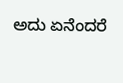ಅದು ಏನೆಂದರೆ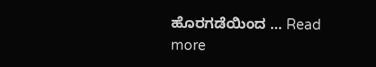ಹೊರಗಡೆಯಿಂದ … Read more